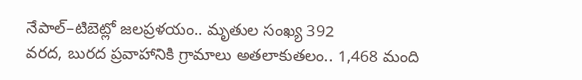నేపాల్–టిబెట్లో జలప్రళయం.. మృతుల సంఖ్య 392
వరద, బురద ప్రవాహానికి గ్రామాలు అతలాకుతలం.. 1,468 మంది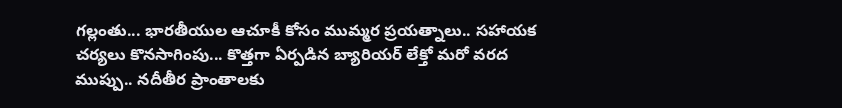గల్లంతు... భారతీయుల ఆచూకీ కోసం ముమ్మర ప్రయత్నాలు.. సహాయక చర్యలు కొనసాగింపు... కొత్తగా ఏర్పడిన బ్యారియర్ లేక్తో మరో వరద ముప్పు.. నదీతీర ప్రాంతాలకు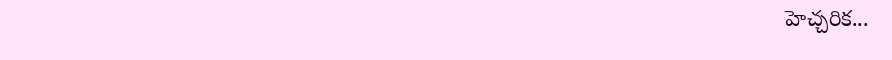హెచ్చరిక...